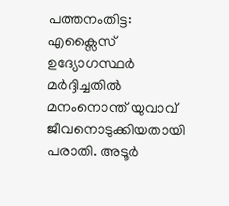പത്തനംതിട്ട: എക്സൈസ് ഉദ്യോഗസ്ഥർ മർദ്ദിച്ചതിൽ മനംനൊന്ത് യുവാവ് ജീവനൊടുക്കിയതായി പരാതി. അടൂർ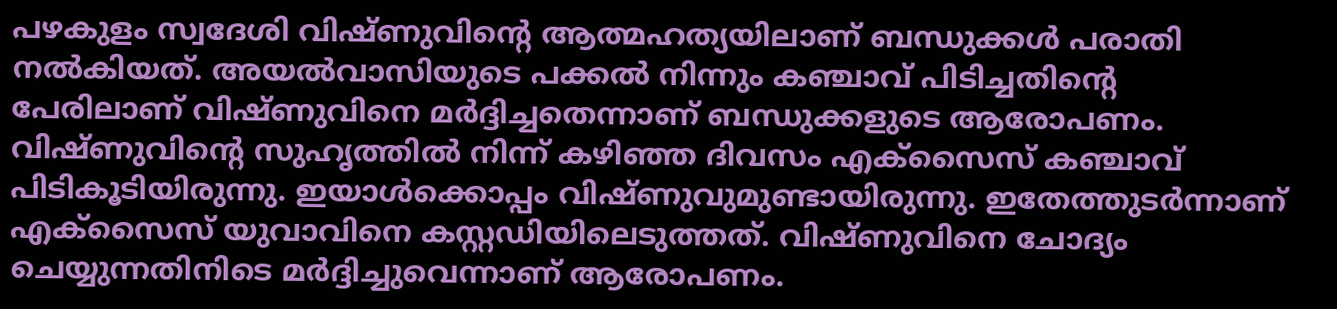പഴകുളം സ്വദേശി വിഷ്ണുവിന്റെ ആത്മഹത്യയിലാണ് ബന്ധുക്കൾ പരാതി നൽകിയത്. അയൽവാസിയുടെ പക്കൽ നിന്നും കഞ്ചാവ് പിടിച്ചതിന്റെ പേരിലാണ് വിഷ്ണുവിനെ മർദ്ദിച്ചതെന്നാണ് ബന്ധുക്കളുടെ ആരോപണം.
വിഷ്ണുവിന്റെ സുഹൃത്തിൽ നിന്ന് കഴിഞ്ഞ ദിവസം എക്സൈസ് കഞ്ചാവ് പിടികൂടിയിരുന്നു. ഇയാൾക്കൊപ്പം വിഷ്ണുവുമുണ്ടായിരുന്നു. ഇതേത്തുടർന്നാണ് എക്സൈസ് യുവാവിനെ കസ്റ്റഡിയിലെടുത്തത്. വിഷ്ണുവിനെ ചോദ്യം ചെയ്യുന്നതിനിടെ മർദ്ദിച്ചുവെന്നാണ് ആരോപണം.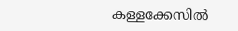കള്ളക്കേസിൽ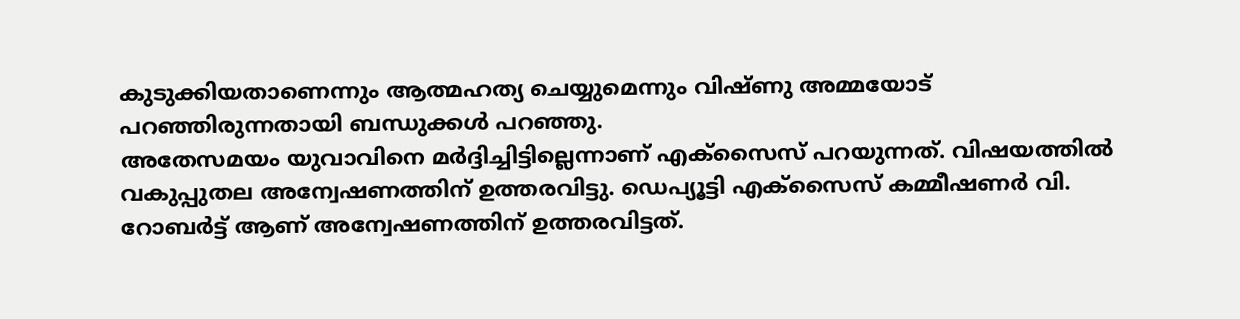കുടുക്കിയതാണെന്നും ആത്മഹത്യ ചെയ്യുമെന്നും വിഷ്ണു അമ്മയോട് പറഞ്ഞിരുന്നതായി ബന്ധുക്കൾ പറഞ്ഞു.
അതേസമയം യുവാവിനെ മർദ്ദിച്ചിട്ടില്ലെന്നാണ് എക്സൈസ് പറയുന്നത്. വിഷയത്തിൽ വകുപ്പുതല അന്വേഷണത്തിന് ഉത്തരവിട്ടു. ഡെപ്യൂട്ടി എക്സൈസ് കമ്മീഷണർ വി. റോബർട്ട് ആണ് അന്വേഷണത്തിന് ഉത്തരവിട്ടത്.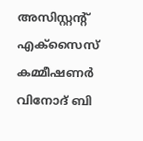അസിസ്റ്റന്റ് എക്സൈസ് കമ്മീഷണർ വിനോദ് ബി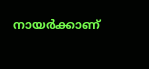നായർക്കാണ്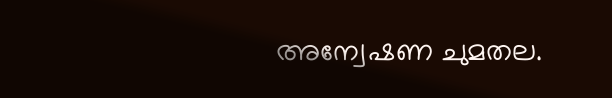അന്വേഷണ ചുമതല.